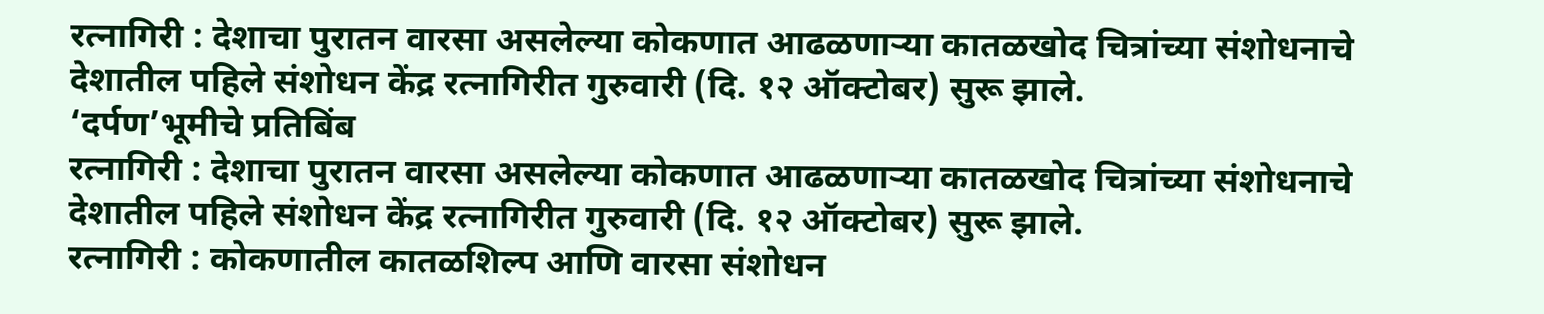रत्नागिरी : देशाचा पुरातन वारसा असलेल्या कोकणात आढळणाऱ्या कातळखोद चित्रांच्या संशोधनाचे देशातील पहिले संशोधन केंद्र रत्नागिरीत गुरुवारी (दि. १२ ऑक्टोबर) सुरू झाले.
‘दर्पण’भूमीचे प्रतिबिंब
रत्नागिरी : देशाचा पुरातन वारसा असलेल्या कोकणात आढळणाऱ्या कातळखोद चित्रांच्या संशोधनाचे देशातील पहिले संशोधन केंद्र रत्नागिरीत गुरुवारी (दि. १२ ऑक्टोबर) सुरू झाले.
रत्नागिरी : कोकणातील कातळशिल्प आणि वारसा संशोधन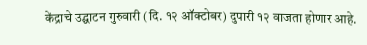केंद्राचे उद्घाटन गुरुवारी (दि. १२ ऑक्टोबर) दुपारी १२ वाजता होणार आहे.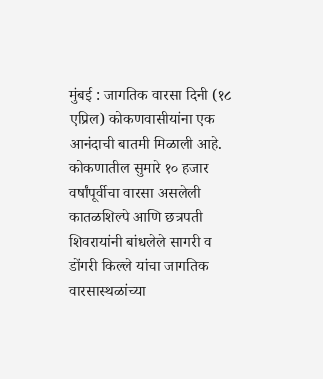मुंबई : जागतिक वारसा दिनी (१८ एप्रिल) कोकणवासीयांना एक आनंदाची बातमी मिळाली आहे. कोकणातील सुमारे १० हजार वर्षांपूर्वीचा वारसा असलेली कातळशिल्पे आणि छत्रपती शिवरायांनी बांधलेले सागरी व डोंगरी किल्ले यांचा जागतिक वारसास्थळांच्या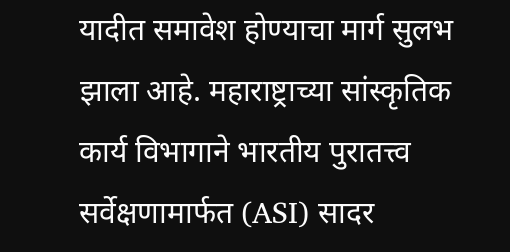यादीत समावेश होण्याचा मार्ग सुलभ झाला आहे. महाराष्ट्राच्या सांस्कृतिक कार्य विभागाने भारतीय पुरातत्त्व सर्वेक्षणामार्फत (ASI) सादर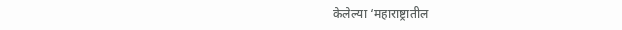केलेल्या ‘महाराष्ट्रातील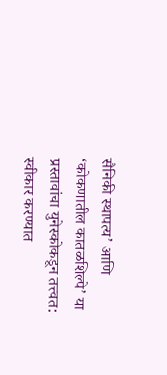सैनिकी स्थापत्य’ आणि ‘कोकणातील कातळशिल्पे’ या प्रस्तावांचा युनेस्कोकडून तत्त्वत: स्वीकार करण्यात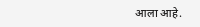आला आहे.